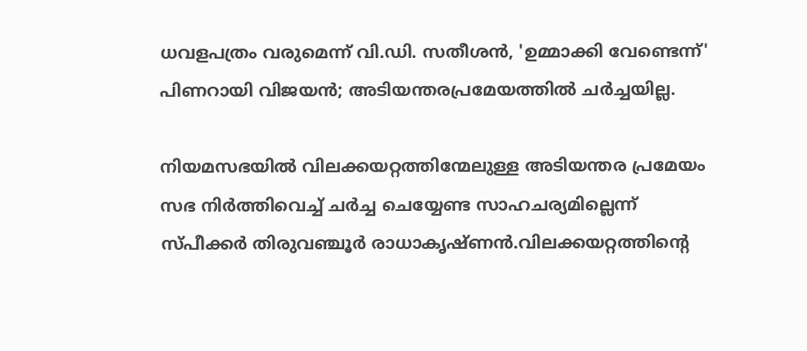ധവളപത്രം വരുമെന്ന് വി.ഡി. സതീശൻ, 'ഉമ്മാക്കി വേണ്ടെന്ന്' പിണറായി വിജയൻ; അടിയന്തരപ്രമേയത്തില്‍ ചര്‍ച്ചയില്ല.

നിയമസഭയില്‍ വിലക്കയറ്റത്തിന്മേലുള്ള അടിയന്തര പ്രമേയം സഭ നിർത്തിവെച്ച്‌ ചർച്ച ചെയ്യേണ്ട സാഹചര്യമില്ലെന്ന് സ്പീക്കർ തിരുവഞ്ചൂർ രാധാകൃഷ്ണൻ.വിലക്കയറ്റത്തിന്റെ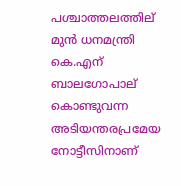പശ്ചാത്തലത്തില് മുൻ ധനമന്ത്രി കെ.എന് ബാലഗോപാല് കൊണ്ടുവന്ന അടിയന്തരപ്രമേയ നോട്ടീസിനാണ്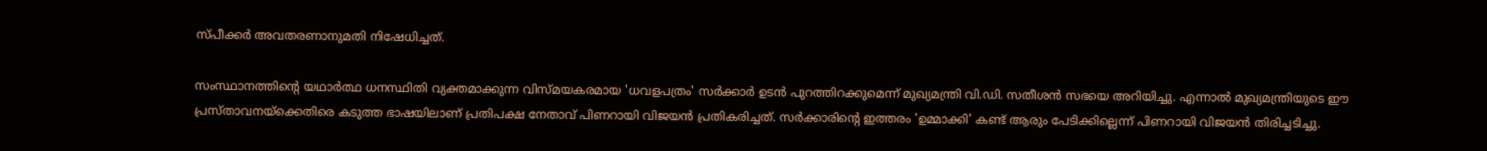സ്പീക്കർ അവതരണാനുമതി നിഷേധിച്ചത്.

സംസ്ഥാനത്തിന്റെ യഥാർത്ഥ ധനസ്ഥിതി വ്യക്തമാക്കുന്ന വിസ്മയകരമായ 'ധവളപത്രം' സർക്കാർ ഉടൻ പുറത്തിറക്കുമെന്ന് മുഖ്യമന്ത്രി വി.ഡി. സതീശൻ സഭയെ അറിയിച്ചു. എന്നാല്‍ മുഖ്യമന്ത്രിയുടെ ഈ പ്രസ്താവനയ്ക്കെതിരെ കടുത്ത ഭാഷയിലാണ് പ്രതിപക്ഷ നേതാവ് പിണറായി വിജയൻ പ്രതികരിച്ചത്. സർക്കാരിന്റെ ഇത്തരം 'ഉമ്മാക്കി' കണ്ട് ആരും പേടിക്കില്ലെന്ന് പിണറായി വിജയൻ തിരിച്ചടിച്ചു.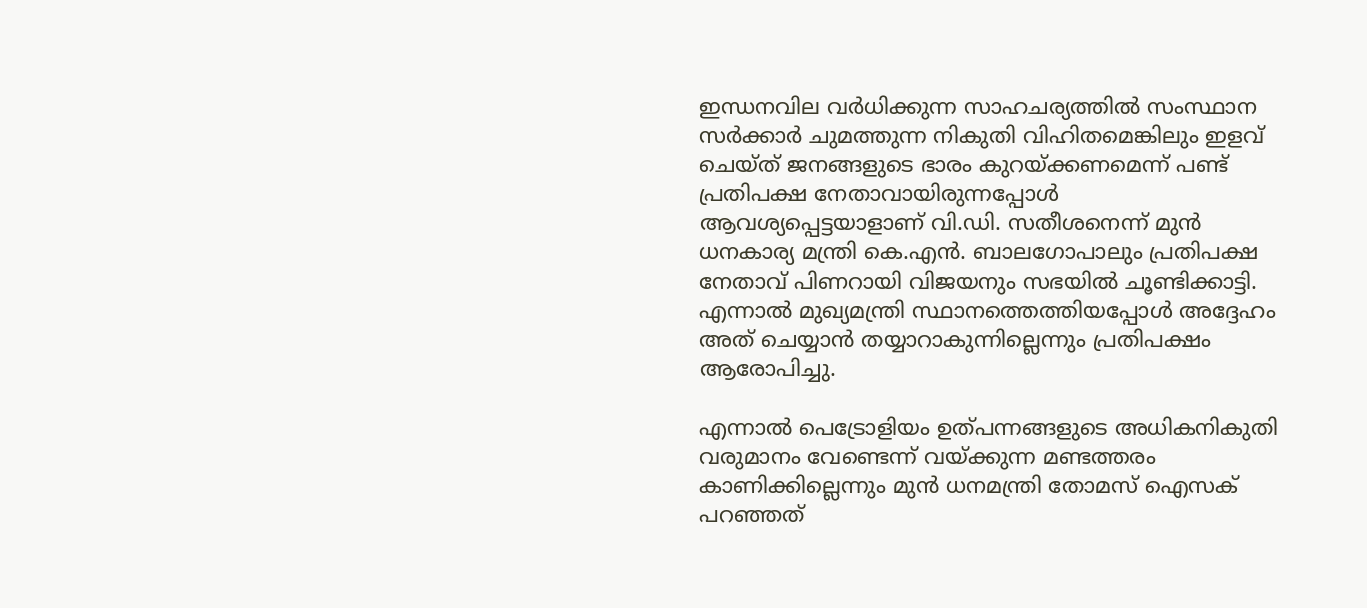ഇന്ധനവില വർധിക്കുന്ന സാഹചര്യത്തില്‍ സംസ്ഥാന സർക്കാർ ചുമത്തുന്ന നികുതി വിഹിതമെങ്കിലും ഇളവ് ചെയ്ത് ജനങ്ങളുടെ ഭാരം കുറയ്ക്കണമെന്ന് പണ്ട് പ്രതിപക്ഷ നേതാവായിരുന്നപ്പോള്‍ ആവശ്യപ്പെട്ടയാളാണ് വി.ഡി. സതീശനെന്ന് മുൻ ധനകാര്യ മന്ത്രി കെ.എൻ. ബാലഗോപാലും പ്രതിപക്ഷ നേതാവ് പിണറായി വിജയനും സഭയില്‍ ചൂണ്ടിക്കാട്ടി. എന്നാല്‍ മുഖ്യമന്ത്രി സ്ഥാനത്തെത്തിയപ്പോള്‍ അദ്ദേഹം അത് ചെയ്യാൻ തയ്യാറാകുന്നില്ലെന്നും പ്രതിപക്ഷം ആരോപിച്ചു.

എന്നാല്‍ പെട്രോളിയം ഉത്പന്നങ്ങളുടെ അധികനികുതി വരുമാനം വേണ്ടെന്ന് വയ്ക്കുന്ന മണ്ടത്തരം കാണിക്കില്ലെന്നും മുൻ ധനമന്ത്രി തോമസ് ഐസക് പറഞ്ഞത്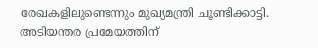രേഖകളിലുണ്ടെന്നും മുഖ്യമന്ത്രി ചൂണ്ടിക്കാട്ടി. അടിയന്തര പ്രമേയത്തിന്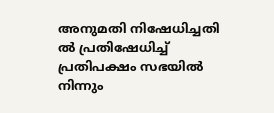അനുമതി നിഷേധിച്ചതി ല്‍ പ്രതിഷേധിച്ച്‌ പ്രതിപക്ഷം സഭയില്‍ നിന്നും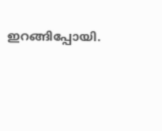ഇറങ്ങിപ്പോയി.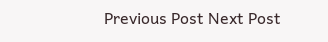Previous Post Next Post